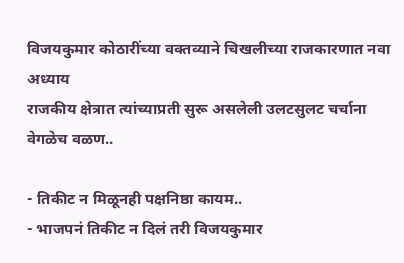विजयकुमार कोठारींच्या वक्तव्याने चिखलीच्या राजकारणात नवा अध्याय
राजकीय क्षेत्रात त्यांच्याप्रती सुरू असलेली उलटसुलट चर्चाना वेगळेच वळण..

- तिकीट न मिळूनही पक्षनिष्ठा कायम..
- भाजपनं तिकीट न दिलं तरी विजयकुमार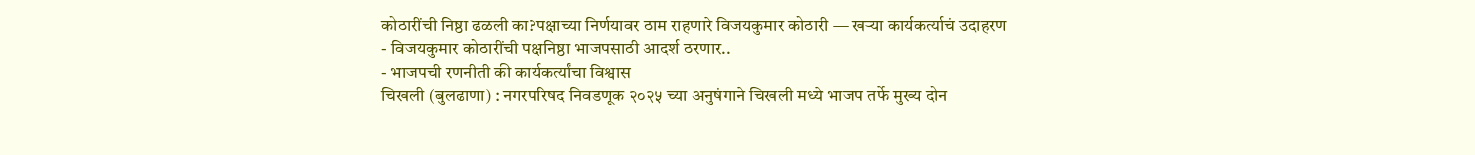कोठारींची निष्ठा ढळली का?पक्षाच्या निर्णयावर ठाम राहणारे विजयकुमार कोठारी — खऱ्या कार्यकर्त्याचं उदाहरण
- विजयकुमार कोठारींची पक्षनिष्ठा भाजपसाठी आदर्श ठरणार..
- भाजपची रणनीती की कार्यकर्त्यांचा विश्वास
चिखली (बुलढाणा) : नगरपरिषद निवडणूक २०२५ च्या अनुषंगाने चिखली मध्ये भाजप तर्फे मुख्य दोन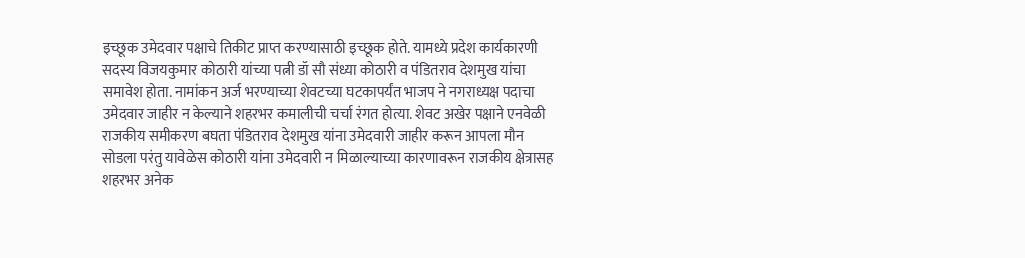इच्छूक उमेदवार पक्षाचे तिकीट प्राप्त करण्यासाठी इच्छूक होते. यामध्ये प्रदेश कार्यकारणी सदस्य विजयकुमार कोठारी यांच्या पत्नी डॉ सौ संध्या कोठारी व पंडितराव देशमुख यांचा समावेश होता. नामांकन अर्ज भरण्याच्या शेवटच्या घटकापर्यंत भाजप ने नगराध्यक्ष पदाचा उमेदवार जाहीर न केल्याने शहरभर कमालीची चर्चा रंगत होत्या. शेवट अखेर पक्षाने एनवेळी राजकीय समीकरण बघता पंडितराव देशमुख यांना उमेदवारी जाहीर करून आपला मौन सोडला परंतु यावेळेस कोठारी यांना उमेदवारी न मिळाल्याच्या कारणावरून राजकीय क्षेत्रासह शहरभर अनेक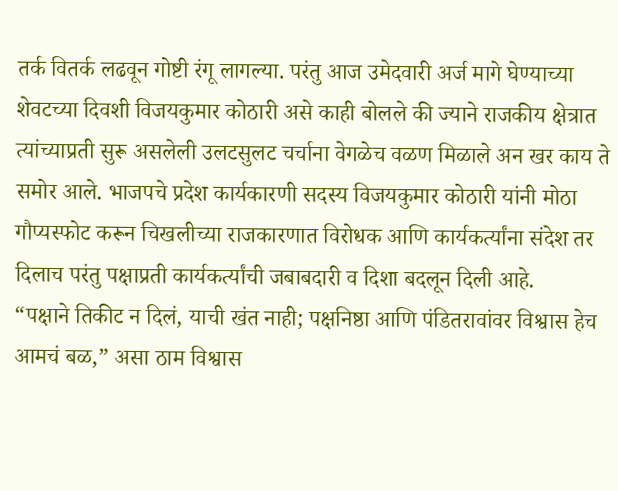तर्क वितर्क लढवून गोष्टी रंगू लागल्या. परंतु आज उमेदवारी अर्ज मागे घेण्याच्या शेवटच्या दिवशी विजयकुमार कोठारी असे काही बोलले की ज्याने राजकीय क्षेत्रात त्यांच्याप्रती सुरू असलेली उलटसुलट चर्चाना वेगळेच वळण मिळाले अन खर काय ते समोर आले. भाजपचे प्रदेश कार्यकारणी सदस्य विजयकुमार कोठारी यांनी मोठा गौप्यस्फोट करून चिखलीच्या राजकारणात विरोधक आणि कार्यकर्त्यांना संदेश तर दिलाच परंतु पक्षाप्रती कार्यकर्त्यांची जबाबदारी व दिशा बदलून दिली आहे.
“पक्षाने तिकीट न दिलं, याची खंत नाही; पक्षनिष्ठा आणि पंडितरावांवर विश्वास हेच आमचं बळ,” असा ठाम विश्वास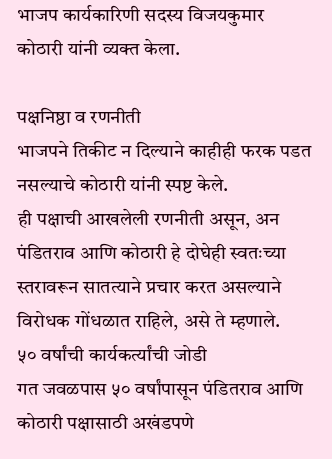भाजप कार्यकारिणी सदस्य विजयकुमार कोठारी यांनी व्यक्त केला.

पक्षनिष्ठा व रणनीती
भाजपने तिकीट न दिल्याने काहीही फरक पडत नसल्याचे कोठारी यांनी स्पष्ट केले.
ही पक्षाची आखलेली रणनीती असून, अन पंडितराव आणि कोठारी हे दोघेही स्वतःच्या स्तरावरून सातत्याने प्रचार करत असल्याने विरोधक गोंधळात राहिले, असे ते म्हणाले.
५० वर्षांची कार्यकर्त्यांची जोडी
गत जवळपास ५० वर्षांपासून पंडितराव आणि कोठारी पक्षासाठी अखंडपणे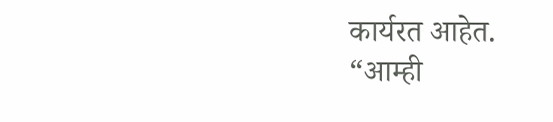कार्यरत आहेत.
“आम्ही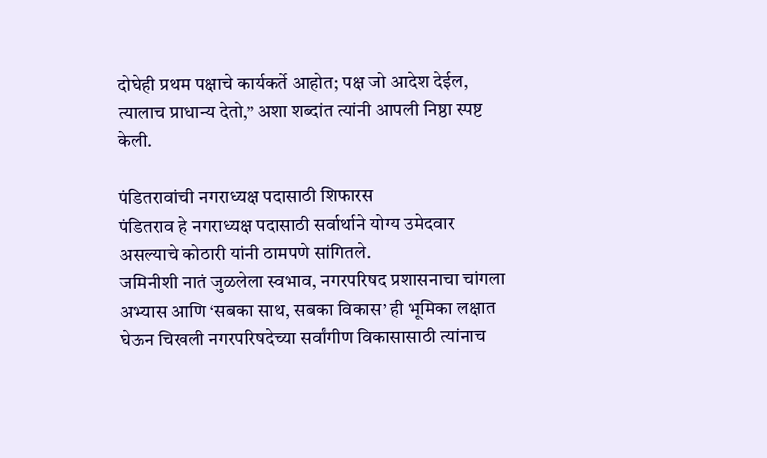दोघेही प्रथम पक्षाचे कार्यकर्ते आहोत; पक्ष जो आदेश देईल, त्यालाच प्राधान्य देतो,” अशा शब्दांत त्यांनी आपली निष्ठा स्पष्ट केली.

पंडितरावांची नगराध्यक्ष पदासाठी शिफारस
पंडितराव हे नगराध्यक्ष पदासाठी सर्वार्थाने योग्य उमेदवार असल्याचे कोठारी यांनी ठामपणे सांगितले.
जमिनीशी नातं जुळलेला स्वभाव, नगरपरिषद प्रशासनाचा चांगला अभ्यास आणि ‘सबका साथ, सबका विकास’ ही भूमिका लक्षात घेऊन चिखली नगरपरिषदेच्या सर्वांगीण विकासासाठी त्यांनाच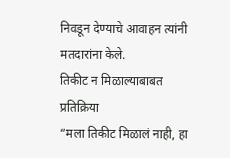निवडून देण्याचे आवाहन त्यांनी मतदारांना केले.
तिकीट न मिळाल्याबाबत प्रतिक्रिया
“मला तिकीट मिळालं नाही, हा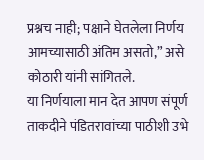प्रश्नच नाही; पक्षाने घेतलेला निर्णय आमच्यासाठी अंतिम असतो,” असे कोठारी यांनी सांगितले.
या निर्णयाला मान देत आपण संपूर्ण ताकदीने पंडितरावांच्या पाठीशी उभे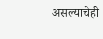असल्याचेही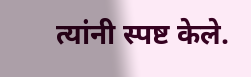त्यांनी स्पष्ट केले.